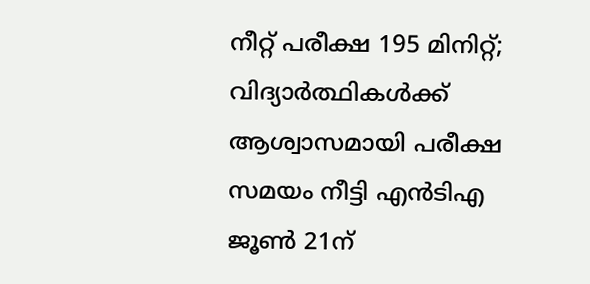നീറ്റ് പരീക്ഷ 195 മിനിറ്റ്; വിദ്യാർത്ഥികൾക്ക് ആശ്വാസമായി പരീക്ഷ സമയം നീട്ടി എൻടിഎ
ജൂൺ 21ന്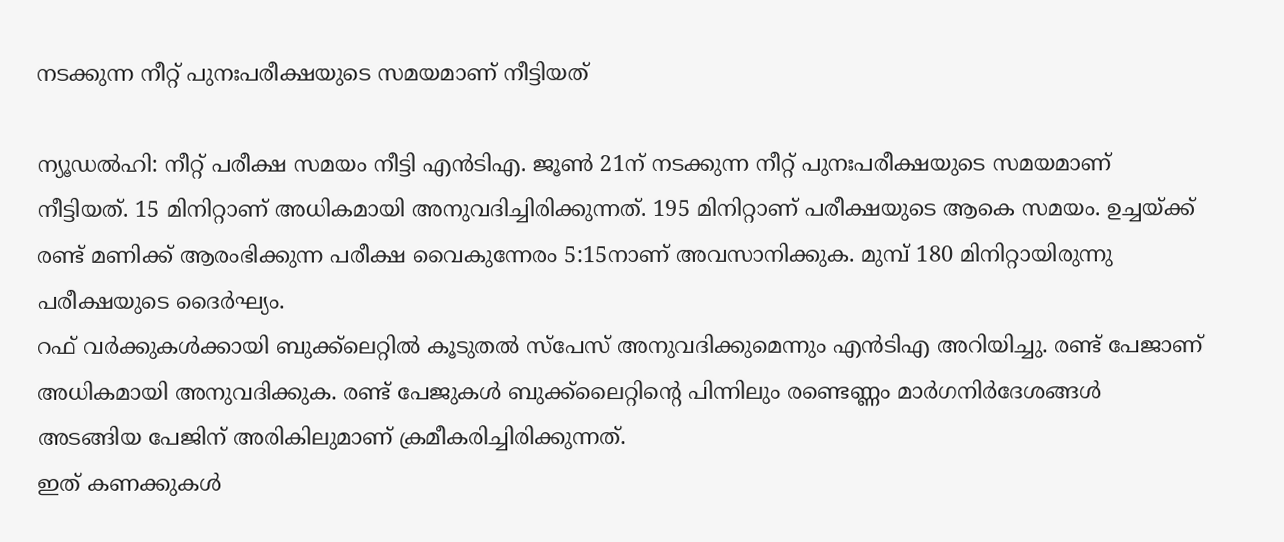നടക്കുന്ന നീറ്റ് പുനഃപരീക്ഷയുടെ സമയമാണ് നീട്ടിയത്

ന്യൂഡൽഹി: നീറ്റ് പരീക്ഷ സമയം നീട്ടി എൻടിഎ. ജൂൺ 21ന് നടക്കുന്ന നീറ്റ് പുനഃപരീക്ഷയുടെ സമയമാണ് നീട്ടിയത്. 15 മിനിറ്റാണ് അധികമായി അനുവദിച്ചിരിക്കുന്നത്. 195 മിനിറ്റാണ് പരീക്ഷയുടെ ആകെ സമയം. ഉച്ചയ്ക്ക് രണ്ട് മണിക്ക് ആരംഭിക്കുന്ന പരീക്ഷ വൈകുന്നേരം 5:15നാണ് അവസാനിക്കുക. മുമ്പ് 180 മിനിറ്റായിരുന്നു പരീക്ഷയുടെ ദൈർഘ്യം.
റഫ് വർക്കുകൾക്കായി ബുക്ക്ലെറ്റിൽ കൂടുതൽ സ്പേസ് അനുവദിക്കുമെന്നും എൻടിഎ അറിയിച്ചു. രണ്ട് പേജാണ് അധികമായി അനുവദിക്കുക. രണ്ട് പേജുകൾ ബുക്ക്ലൈറ്റിന്റെ പിന്നിലും രണ്ടെണ്ണം മാർഗനിർദേശങ്ങൾ അടങ്ങിയ പേജിന് അരികിലുമാണ് ക്രമീകരിച്ചിരിക്കുന്നത്.
ഇത് കണക്കുകൾ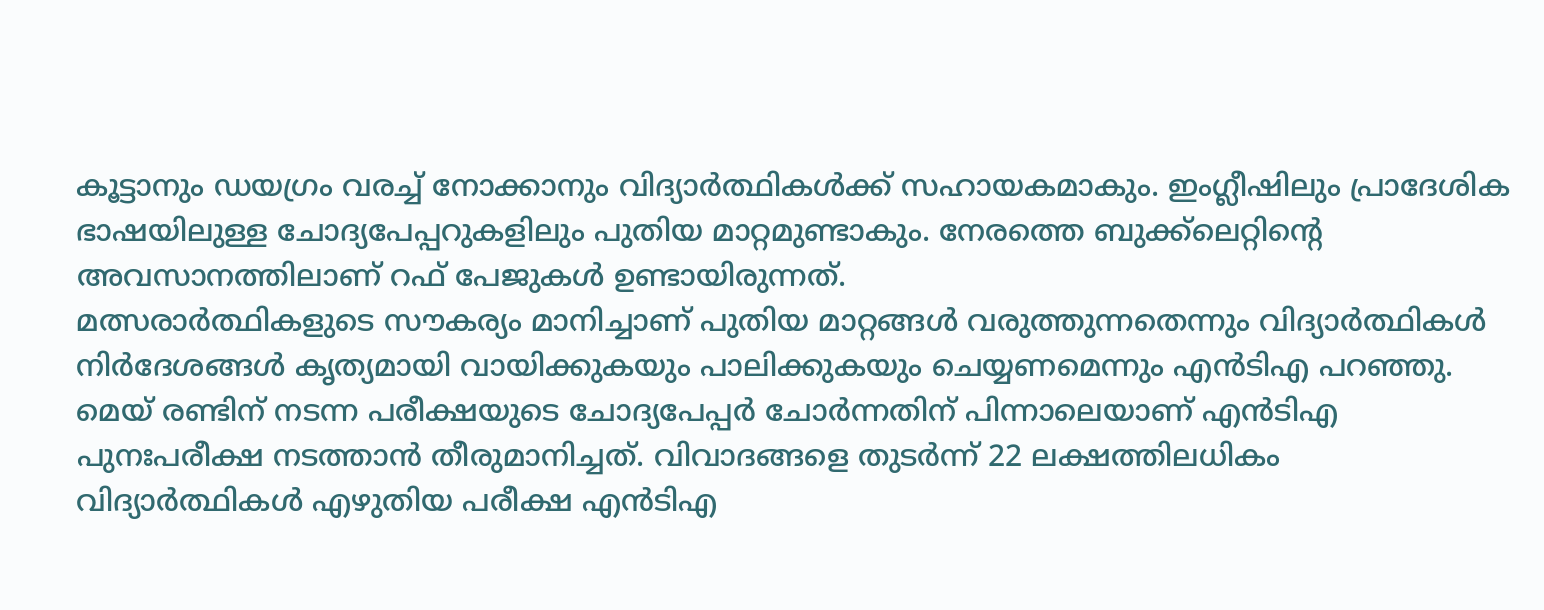കൂട്ടാനും ഡയഗ്രം വരച്ച് നോക്കാനും വിദ്യാർത്ഥികൾക്ക് സഹായകമാകും. ഇംഗ്ലീഷിലും പ്രാദേശിക ഭാഷയിലുള്ള ചോദ്യപേപ്പറുകളിലും പുതിയ മാറ്റമുണ്ടാകും. നേരത്തെ ബുക്ക്ലെറ്റിന്റെ അവസാനത്തിലാണ് റഫ് പേജുകൾ ഉണ്ടായിരുന്നത്.
മത്സരാർത്ഥികളുടെ സൗകര്യം മാനിച്ചാണ് പുതിയ മാറ്റങ്ങൾ വരുത്തുന്നതെന്നും വിദ്യാർത്ഥികൾ നിർദേശങ്ങൾ കൃത്യമായി വായിക്കുകയും പാലിക്കുകയും ചെയ്യണമെന്നും എൻടിഎ പറഞ്ഞു.
മെയ് രണ്ടിന് നടന്ന പരീക്ഷയുടെ ചോദ്യപേപ്പർ ചോർന്നതിന് പിന്നാലെയാണ് എൻടിഎ പുനഃപരീക്ഷ നടത്താൻ തീരുമാനിച്ചത്. വിവാദങ്ങളെ തുടർന്ന് 22 ലക്ഷത്തിലധികം വിദ്യാർത്ഥികൾ എഴുതിയ പരീക്ഷ എൻടിഎ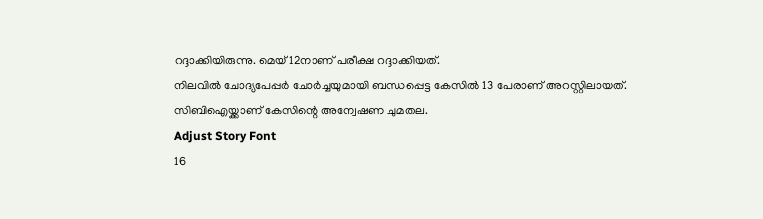റദ്ദാക്കിയിരുന്നു. മെയ് 12നാണ് പരീക്ഷ റദ്ദാക്കിയത്.
നിലവിൽ ചോദ്യപേപ്പർ ചോർച്ചയുമായി ബന്ധപ്പെട്ട കേസിൽ 13 പേരാണ് അറസ്റ്റിലായത്. സിബിഐയ്ക്കാണ് കേസിന്റെ അന്വേഷണ ചുമതല.
Adjust Story Font
16